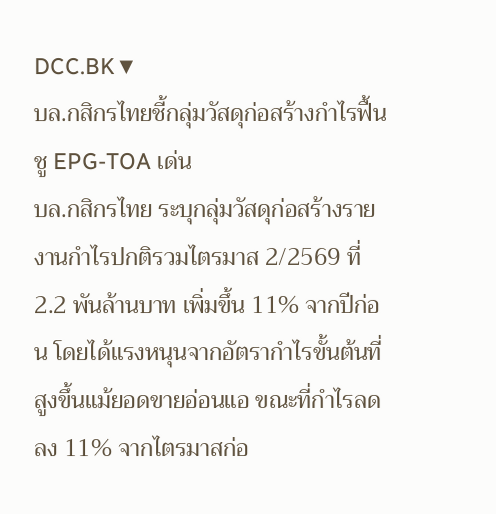DCC.BK▼
บล.กสิกรไทยชี้กลุ่มวัสดุก่อสร้างกำไรฟื้น ชู EPG-TOA เด่น
บล.กสิกรไทย ระบุกลุ่มวัสดุก่อสร้างรายงานกำไรปกติรวมไตรมาส 2/2569 ที่ 2.2 พันล้านบาท เพิ่มขึ้น 11% จากปีก่อน โดยได้แรงหนุนจากอัตรากำไรขั้นต้นที่สูงขึ้นแม้ยอดขายอ่อนแอ ขณะที่กำไรลดลง 11% จากไตรมาสก่อ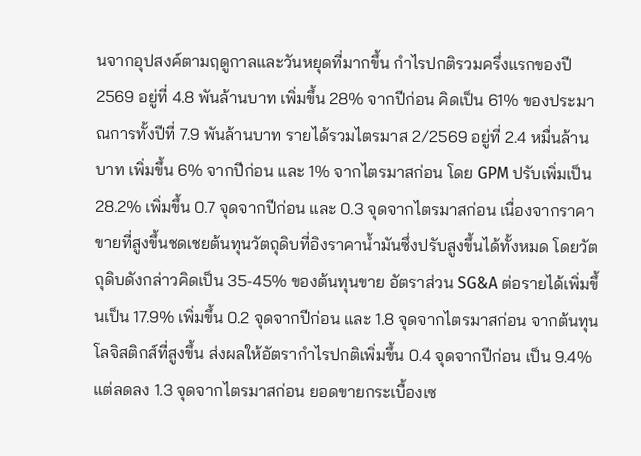นจากอุปสงค์ตามฤดูกาลและวันหยุดที่มากขึ้น กำไรปกติรวมครึ่งแรกของปี 2569 อยู่ที่ 4.8 พันล้านบาท เพิ่มขึ้น 28% จากปีก่อน คิดเป็น 61% ของประมาณการทั้งปีที่ 7.9 พันล้านบาท รายได้รวมไตรมาส 2/2569 อยู่ที่ 2.4 หมื่นล้านบาท เพิ่มขึ้น 6% จากปีก่อน และ 1% จากไตรมาสก่อน โดย GPM ปรับเพิ่มเป็น 28.2% เพิ่มขึ้น 0.7 จุดจากปีก่อน และ 0.3 จุดจากไตรมาสก่อน เนื่องจากราคาขายที่สูงขึ้นชดเชยต้นทุนวัตถุดิบที่อิงราคาน้ำมันซึ่งปรับสูงขึ้นได้ทั้งหมด โดยวัตถุดิบดังกล่าวคิดเป็น 35-45% ของต้นทุนขาย อัตราส่วน SG&A ต่อรายได้เพิ่มขึ้นเป็น 17.9% เพิ่มขึ้น 0.2 จุดจากปีก่อน และ 1.8 จุดจากไตรมาสก่อน จากต้นทุนโลจิสติกส์ที่สูงขึ้น ส่งผลให้อัตรากำไรปกติเพิ่มขึ้น 0.4 จุดจากปีก่อน เป็น 9.4% แต่ลดลง 1.3 จุดจากไตรมาสก่อน ยอดขายกระเบื้องเซ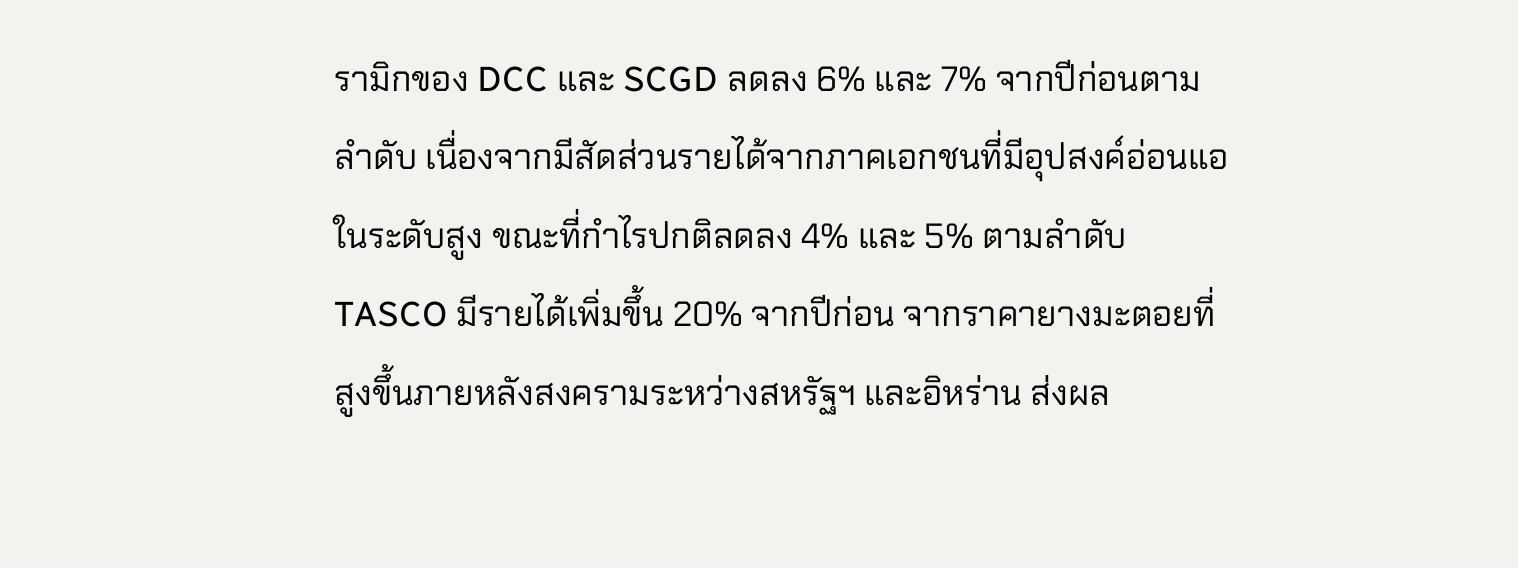รามิกของ DCC และ SCGD ลดลง 6% และ 7% จากปีก่อนตามลำดับ เนื่องจากมีสัดส่วนรายได้จากภาคเอกชนที่มีอุปสงค์อ่อนแอในระดับสูง ขณะที่กำไรปกติลดลง 4% และ 5% ตามลำดับ TASCO มีรายได้เพิ่มขึ้น 20% จากปีก่อน จากราคายางมะตอยที่สูงขึ้นภายหลังสงครามระหว่างสหรัฐฯ และอิหร่าน ส่งผล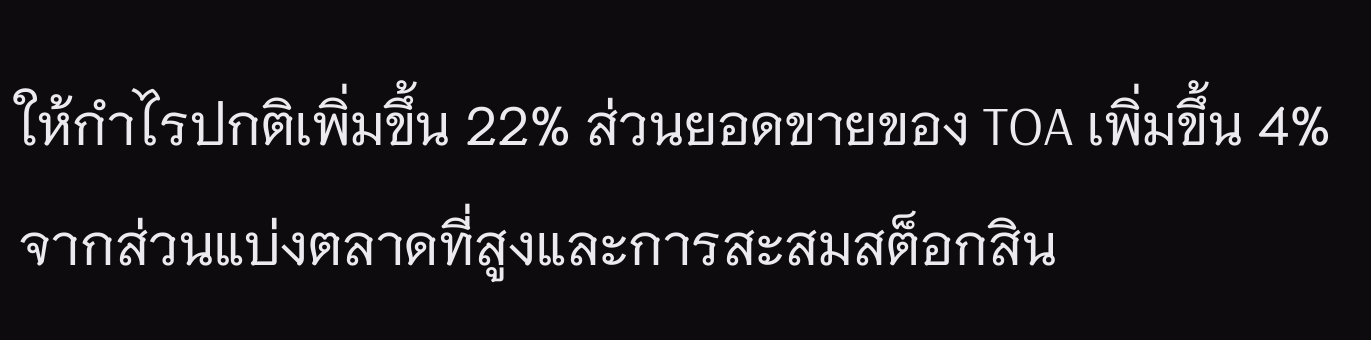ให้กำไรปกติเพิ่มขึ้น 22% ส่วนยอดขายของ TOA เพิ่มขึ้น 4% จากส่วนแบ่งตลาดที่สูงและการสะสมสต็อกสิน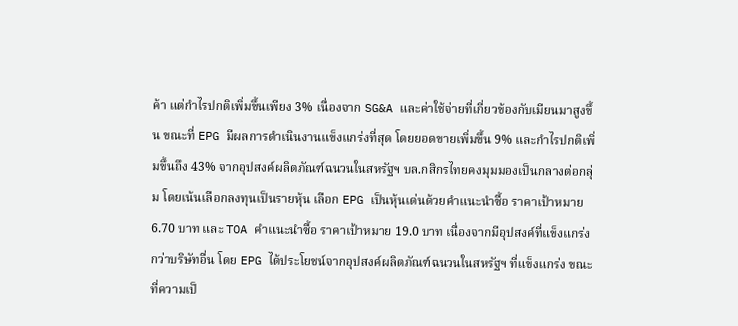ค้า แต่กำไรปกติเพิ่มขึ้นเพียง 3% เนื่องจาก SG&A และค่าใช้จ่ายที่เกี่ยวข้องกับเมียนมาสูงขึ้น ขณะที่ EPG มีผลการดำเนินงานแข็งแกร่งที่สุด โดยยอดขายเพิ่มขึ้น 9% และกำไรปกติเพิ่มขึ้นถึง 43% จากอุปสงค์ผลิตภัณฑ์ฉนวนในสหรัฐฯ บล.กสิกรไทยคงมุมมองเป็นกลางต่อกลุ่ม โดยเน้นเลือกลงทุนเป็นรายหุ้น เลือก EPG เป็นหุ้นเด่นด้วยคำแนะนำซื้อ ราคาเป้าหมาย 6.70 บาท และ TOA คำแนะนำซื้อ ราคาเป้าหมาย 19.0 บาท เนื่องจากมีอุปสงค์ที่แข็งแกร่งกว่าบริษัทอื่น โดย EPG ได้ประโยชน์จากอุปสงค์ผลิตภัณฑ์ฉนวนในสหรัฐฯ ที่แข็งแกร่ง ขณะที่ความเป็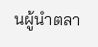นผู้นำตลา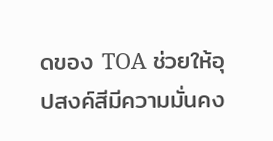ดของ TOA ช่วยให้อุปสงค์สีมีความมั่นคง